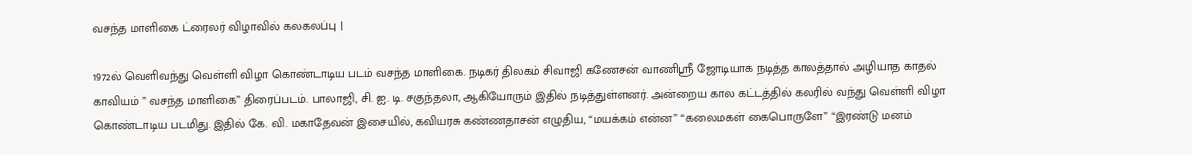வசந்த மாளிகை ட்ரைலர் விழாவில் கலகலப்பு |

1972ல் வெளிவந்து வெள்ளி விழா கொண்டாடிய படம் வசந்த மாளிகை. நடிகர் திலகம் சிவாஜி கணேசன் வாணிஸ்ரீ ஜோடியாக நடித்த காலத்தால் அழியாத காதல் காவியம் ” வசந்த மாளிகை” திரைப்படம். பாலாஜி, சி. ஐ. டி. சகுந்தலா, ஆகியோரும் இதில் நடித்துள்ளனர். அன்றைய கால கட்டத்தில் கலரில் வந்து வெள்ளி விழா கொண்டாடிய படமிது. இதில் கே. வி. மகாதேவன் இசையில், கவியரசு கண்ணதாசன் எழுதிய, “மயக்கம் என்ன” “கலைமகள் கைபொருளே” “இரண்டு மனம்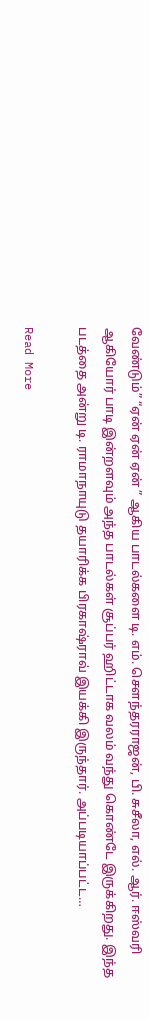வேண்டும்” “ஏன் ஏன் ஏன் ” ஆகிய பாடல்களை டி. எம். சௌந்தரராஜன், பி. சுசீலா, எல். ஆர். ஈஸ்வரி ஆகியோர் பாடி இன்றளவும் அந்த பாடல்கள் சூப்பர் ஹிட்டாக வலம் வந்து கொண்டே இருக்கிறது. இந்த படத்தை அன்று டி. ராமாநாயுடு தயாரிக்க பிரகாஷ்ராவ் இயக்கி இருந்தார். அப்படியாப்பட்ட…

Read More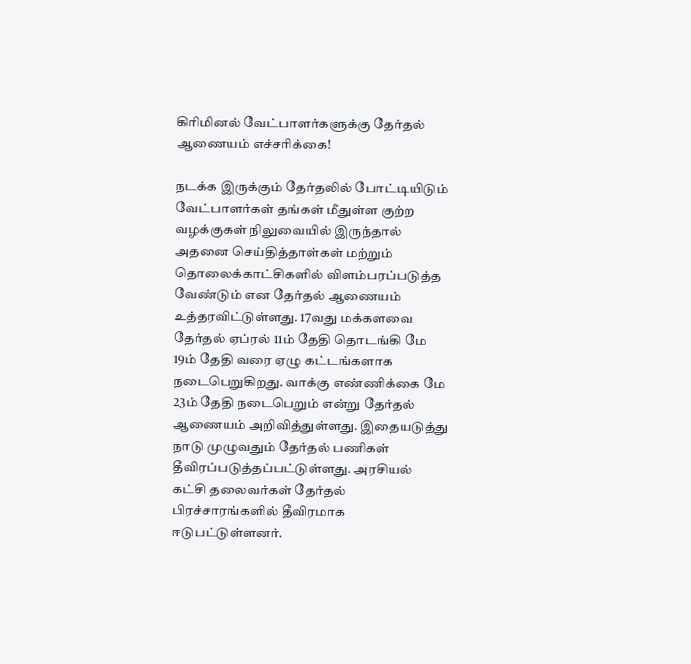கிரிமினல் வேட்பாளர்களுக்கு தேர்தல் ஆணையம் எச்சரிக்கை!

நடக்க இருக்கும் தேர்தலில் போட்டியிடும் வேட்பாளர்கள் தங்கள் மீதுள்ள குற்ற வழக்குகள் நிலுவையில் இருந்தால் அதனை செய்தித்தாள்கள் மற்றும் தொலைக்காட்சிகளில் விளம்பரப்படுத்த வேண்டும் என தேர்தல் ஆணையம் உத்தரவிட்டுள்ளது. 17வது மக்களவை தேர்தல் ஏப்ரல் 11ம் தேதி தொடங்கி மே 19ம் தேதி வரை ஏழு கட்டங்களாக நடைபெறுகிறது. வாக்கு எண்ணிக்கை மே 23ம் தேதி நடைபெறும் என்று தேர்தல் ஆணையம் அறிவித்துள்ளது. இதையடுத்து நாடு முழுவதும் தேர்தல் பணிகள் தீவிரப்படுத்தப்பட்டுள்ளது. அரசியல் கட்சி தலைவர்கள் தேர்தல் பிரச்சாரங்களில் தீவிரமாக ஈடுபட்டுள்ளனர்.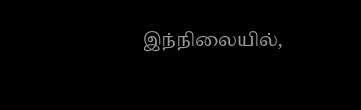இந்நிலையில்,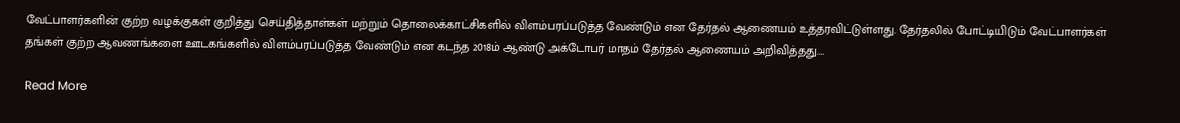வேட்பாளர்களின் குற்ற வழக்குகள் குறித்து செய்தித்தாள்கள் மற்றும் தொலைக்காட்சிகளில் விளம்பரப்படுத்த வேண்டும் என தேர்தல் ஆணையம் உத்தரவிட்டுள்ளது. தேர்தலில் போட்டியிடும் வேட்பாளர்கள் தங்கள் குற்ற ஆவணங்களை ஊடகங்களில் விளம்பரப்படுத்த வேண்டும் என கடந்த 2018ம் ஆண்டு அக்டோபர் மாதம் தேர்தல் ஆணையம் அறிவித்தது.…

Read More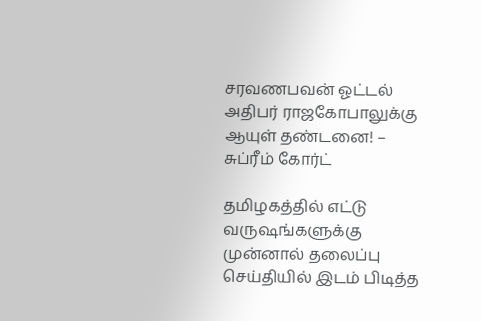சரவணபவன் ஓட்டல் அதிபர் ராஜகோபாலுக்கு ஆயுள் தண்டனை! – சுப்ரீம் கோர்ட்

தமிழகத்தில் எட்டு வருஷங்களுக்கு முன்னால் தலைப்பு செய்தியில் இடம் பிடித்த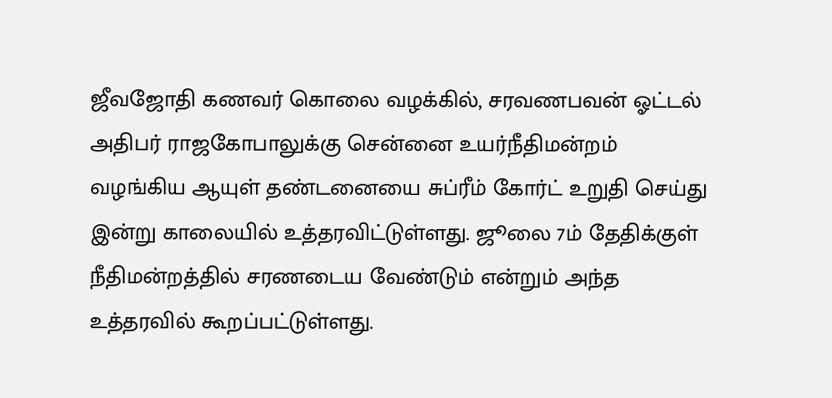ஜீவஜோதி கணவர் கொலை வழக்கில், சரவணபவன் ஓட்டல் அதிபர் ராஜகோபாலுக்கு சென்னை உயர்நீதிமன்றம் வழங்கிய ஆயுள் தண்டனையை சுப்ரீம் கோர்ட் உறுதி செய்து இன்று காலையில் உத்தரவிட்டுள்ளது. ஜூலை 7ம் தேதிக்குள் நீதிமன்றத்தில் சரணடைய வேண்டும் என்றும் அந்த உத்தரவில் கூறப்பட்டுள்ளது.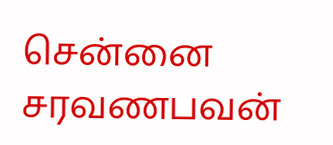சென்னை சரவணபவன்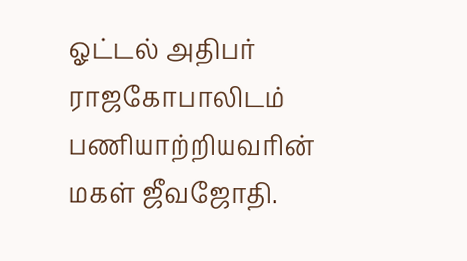ஓட்டல் அதிபர் ராஜகோபாலிடம் பணியாற்றியவரின் மகள் ஜீவஜோதி.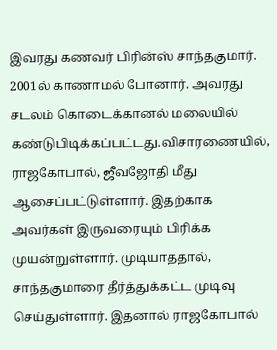இவரது கணவர் பிரின்ஸ் சாந்தகுமார். 2001ல் காணாமல் போனார். அவரது சடலம் கொடைக்கானல் மலையில் கண்டுபிடிக்கப்பட்டது.விசாரணையில், ராஜகோபால், ஜீவஜோதி மீது ஆசைப்பட்டுள்ளார். இதற்காக அவர்கள் இருவரையும் பிரிக்க முயன்றுள்ளார். முடியாததால், சாந்தகுமாரை தீர்த்துக்கட்ட முடிவு செய்துள்ளார். இதனால் ராஜகோபால்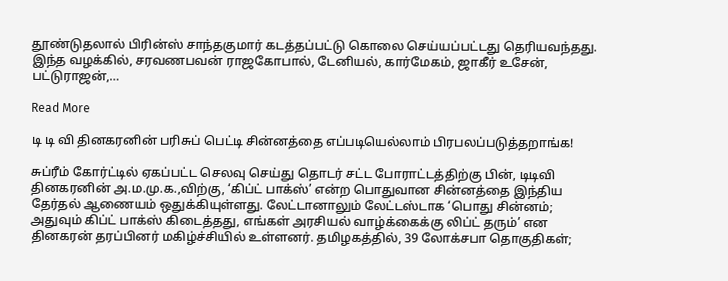தூண்டுதலால் பிரின்ஸ் சாந்தகுமார் கடத்தப்பட்டு கொலை செய்யப்பட்டது தெரியவந்தது. இந்த வழக்கில், சரவணபவன் ராஜகோபால், டேனியல், கார்மேகம், ஜாகீர் உசேன், பட்டுராஜன்,…

Read More

டி டி வி தினகரனின் பரிசுப் பெட்டி சின்னத்தை எப்படியெல்லாம் பிரபலப்படுத்தறாங்க!

சுப்ரீம் கோர்ட்டில் ஏகப்பட்ட செலவு செய்து தொடர் சட்ட போராட்டத்திற்கு பின், டிடிவி தினகரனின் அ.ம.மு.க.,விற்கு, ‘கிப்ட் பாக்ஸ்’ என்ற பொதுவான சின்னத்தை இந்திய தேர்தல் ஆணையம் ஒதுக்கியுள்ளது. லேட்டானாலும் லேட்டஸ்டாக ‘பொது சின்னம்; அதுவும் கிப்ட் பாக்ஸ் கிடைத்தது, எங்கள் அரசியல் வாழ்க்கைக்கு லிப்ட் தரும்’ என தினகரன் தரப்பினர் மகிழ்ச்சியில் உள்ளனர். தமிழகத்தில், 39 லோக்சபா தொகுதிகள்;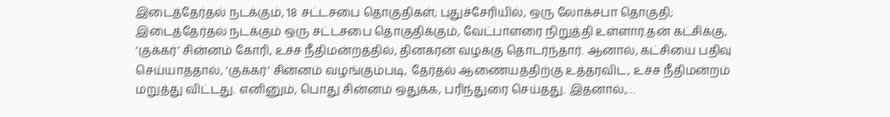இடைத்தேர்தல் நடக்கும், 18 சட்டசபை தொகுதிகள்; புதுச்சேரியில், ஒரு லோக்சபா தொகுதி; இடைத்தேர்தல் நடக்கும் ஒரு சட்டசபை தொகுதிக்கும், வேட்பாளரை நிறுத்தி உள்ளார்.தன் கட்சிக்கு, ‘குக்கர்’ சின்னம் கோரி, உச்ச நீதிமன்றத்தில், தினகரன் வழக்கு தொடர்ந்தார். ஆனால், கட்சியை பதிவு செய்யாததால், ‘குக்கர்’ சின்னம் வழங்கும்படி, தேர்தல் ஆணையத்திற்கு உத்தரவிட, உச்ச நீதிமன்றம் மறுத்து விட்டது. எனினும், பொது சின்னம் ஒதுக்க, பரிந்துரை செய்தது. இதனால்,…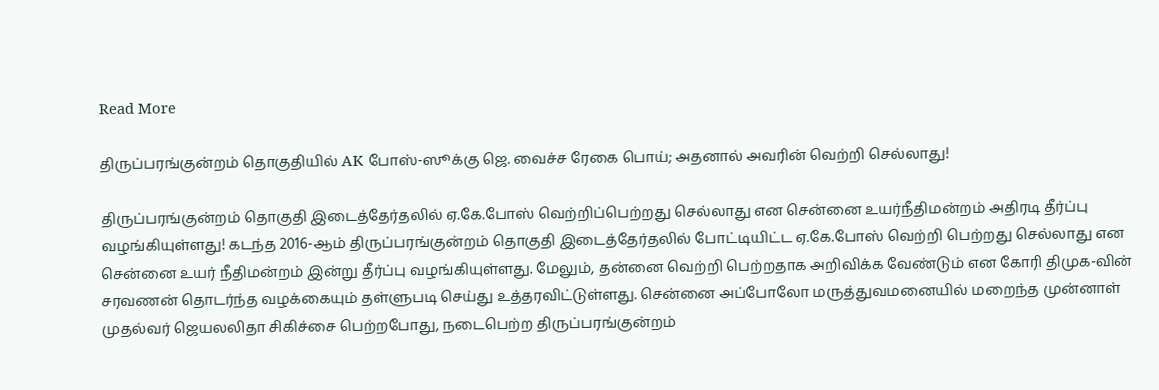Read More

திருப்பரங்குன்றம் தொகுதியில் AK போஸ்-ஸூக்கு ஜெ. வைச்ச ரேகை பொய்; அதனால் அவரின் வெற்றி செல்லாது!

திருப்பரங்குன்றம் தொகுதி இடைத்தேர்தலில் ஏ.கே.போஸ் வெற்றிப்பெற்றது செல்லாது என சென்னை உயர்நீதிமன்றம் அதிரடி தீர்ப்பு வழங்கியுள்ளது! கடந்த 2016-ஆம் திருப்பரங்குன்றம் தொகுதி இடைத்தேர்தலில் போட்டியிட்ட ஏ.கே.போஸ் வெற்றி பெற்றது செல்லாது என சென்னை உயர் நீதிமன்றம் இன்று தீர்ப்பு வழங்கியுள்ளது. மேலும், தன்னை வெற்றி பெற்றதாக அறிவிக்க வேண்டும் என கோரி திமுக-வின் சரவணன் தொடர்ந்த வழக்கையும் தள்ளுபடி செய்து உத்தரவிட்டுள்ளது. சென்னை அப்போலோ மருத்துவமனையில் மறைந்த முன்னாள் முதல்வர் ஜெயலலிதா சிகிச்சை பெற்றபோது, நடைபெற்ற திருப்பரங்குன்றம்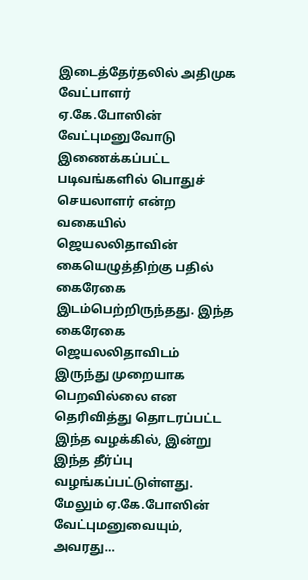இடைத்தேர்தலில் அதிமுக வேட்பாளர் ஏ.கே.போஸின் வேட்புமனுவோடு இணைக்கப்பட்ட படிவங்களில் பொதுச் செயலாளர் என்ற வகையில் ஜெயலலிதாவின் கையெழுத்திற்கு பதில் கைரேகை இடம்பெற்றிருந்தது. இந்த கைரேகை ஜெயலலிதாவிடம் இருந்து முறையாக பெறவில்லை என தெரிவித்து தொடரப்பட்ட இந்த வழக்கில், இன்று இந்த தீர்ப்பு வழங்கப்பட்டுள்ளது. மேலும் ஏ.கே.போஸின் வேட்புமனுவையும், அவரது…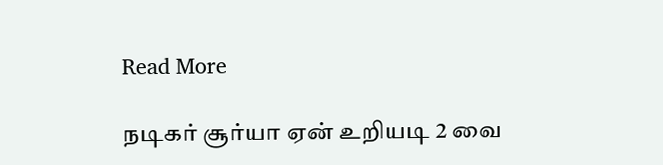Read More

நடிகர் சூர்யா ஏன் உறியடி 2 வை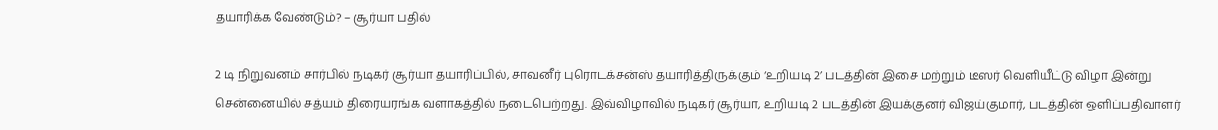தயாரிக்க வேண்டும்? – சூர்யா பதில்

2 டி நிறுவனம் சார்பில் நடிகர் சூர்யா தயாரிப்பில், சாவனீர் புரொடக்சன்ஸ் தயாரித்திருக்கும் ‘உறியடி 2’ படத்தின் இசை மற்றும் டீஸர் வெளியீட்டு விழா இன்று சென்னையில் சத்யம் திரையரங்க வளாகத்தில் நடைபெற்றது. இவ்விழாவில் நடிகர் சூர்யா, உறியடி 2 படத்தின் இயக்குனர் விஜய்குமார், படத்தின் ஒளிப்பதிவாளர்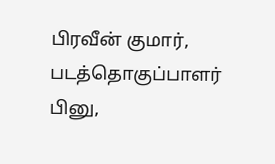பிரவீன் குமார், படத்தொகுப்பாளர் பினு,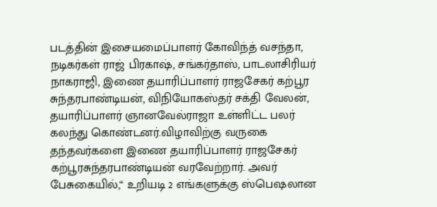படத்தின் இசையமைப்பாளர் கோவிந்த் வசந்தா, நடிகர்கள் ராஜ் பிரகாஷ், சங்கர்தாஸ், பாடலாசிரியர் நாகராஜி, இணை தயாரிப்பாளர் ராஜசேகர் கற்பூர சுந்தரபாண்டியன், விநியோகஸ்தர் சக்தி வேலன், தயாரிப்பாளர் ஞானவேல்ராஜா உள்ளிட்ட பலர் கலந்து கொண்டனர்.விழாவிற்கு வருகை தந்தவர்களை இணை தயாரிப்பாளர் ராஜசேகர்  கற்பூரசுந்தரபாண்டியன் வரவேற்றார். அவர் பேசுகையில்,“ உறியடி 2 எங்களுக்கு ஸ்பெஷலான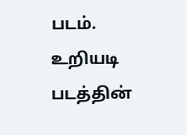படம். உறியடி படத்தின்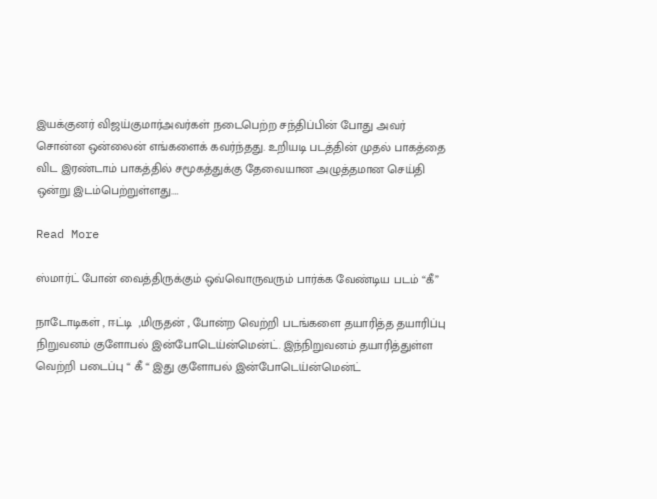இயக்குனர் விஜய்குமார்அவர்கள் நடைபெற்ற சந்திப்பின் போது அவர் சொன்ன ஒன்லைன் எங்களைக் கவர்ந்தது. உறியடி படத்தின் முதல் பாகத்தை விட இரண்டாம் பாகத்தில் சமூகத்துக்கு தேவையான அழுத்தமான செய்தி ஒன்று இடம்பெற்றுள்ளது.…

Read More

ஸ்மார்ட் போன் வைத்திருக்கும் ஒவ்வொருவரும் பார்க்க வேண்டிய படம் “கீ”

நாடோடிகள் , ஈட்டி  ,மிருதன் , போன்ற வெற்றி படங்களை தயாரித்த தயாரிப்பு நிறுவனம் குளோபல் இன்போடெய்ன்மென்ட். இந்நிறுவனம் தயாரித்துள்ள  வெற்றி படைப்பு “ கீ “ இது குளோபல் இன்போடெய்ன்மென்ட்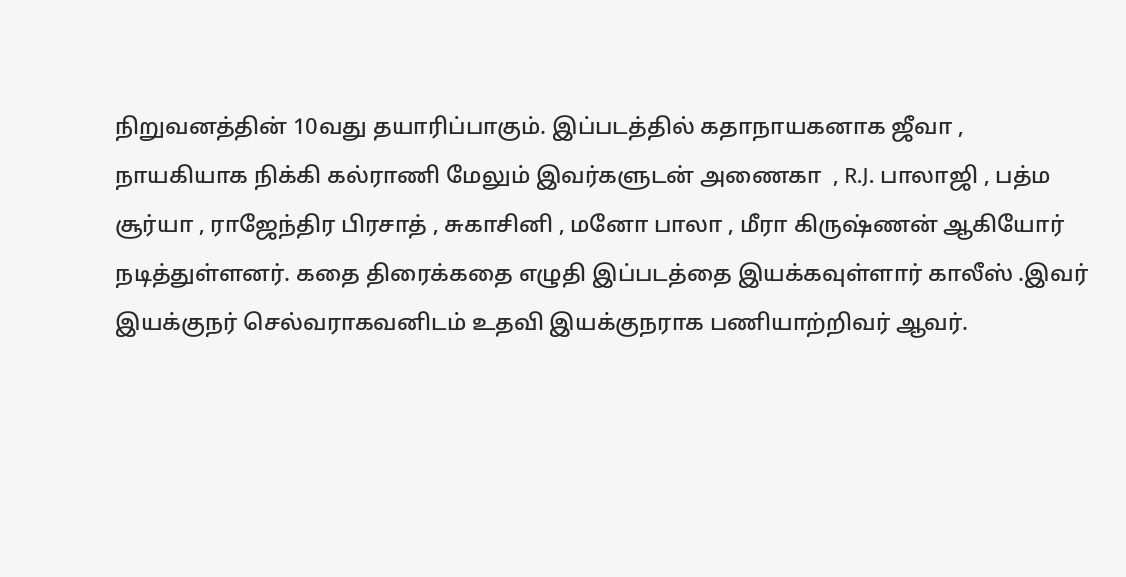நிறுவனத்தின் 10வது தயாரிப்பாகும். இப்படத்தில் கதாநாயகனாக ஜீவா , நாயகியாக நிக்கி கல்ராணி மேலும் இவர்களுடன் அணைகா  , R.J. பாலாஜி , பத்ம சூர்யா , ராஜேந்திர பிரசாத் , சுகாசினி , மனோ பாலா , மீரா கிருஷ்ணன் ஆகியோர் நடித்துள்ளனர். கதை திரைக்கதை எழுதி இப்படத்தை இயக்கவுள்ளார் காலீஸ் .இவர் இயக்குநர் செல்வராகவனிடம் உதவி இயக்குநராக பணியாற்றிவர் ஆவர்.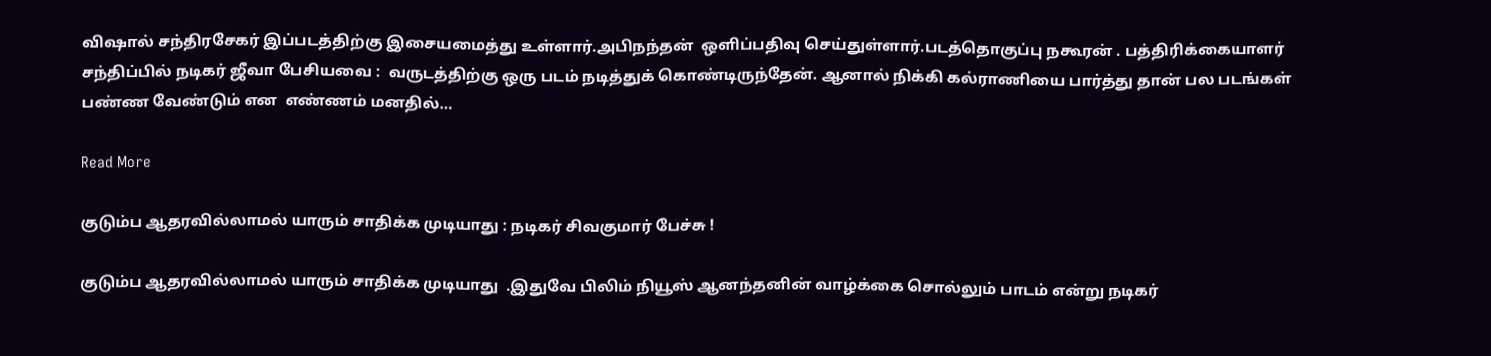விஷால் சந்திரசேகர் இப்படத்திற்கு இசையமைத்து உள்ளார்.அபிநந்தன்  ஒளிப்பதிவு செய்துள்ளார்.படத்தொகுப்பு நகூரன் . பத்திரிக்கையாளர் சந்திப்பில் நடிகர் ஜீவா பேசியவை :  வருடத்திற்கு ஒரு படம் நடித்துக் கொண்டிருந்தேன். ஆனால் நிக்கி கல்ராணியை பார்த்து தான் பல படங்கள் பண்ண வேண்டும் என  எண்ணம் மனதில்…

Read More

குடும்ப ஆதரவில்லாமல் யாரும் சாதிக்க முடியாது : நடிகர் சிவகுமார் பேச்சு !

குடும்ப ஆதரவில்லாமல் யாரும் சாதிக்க முடியாது  .இதுவே பிலிம் நியூஸ் ஆனந்தனின் வாழ்க்கை சொல்லும் பாடம் என்று நடிகர்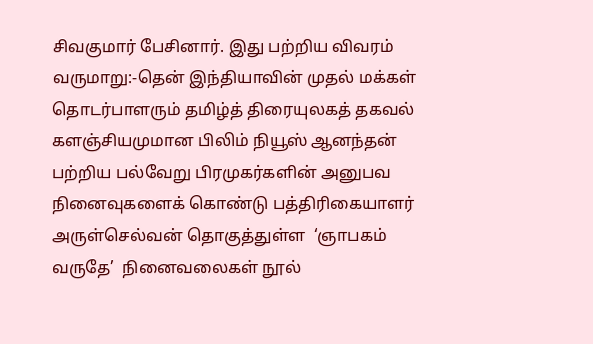சிவகுமார் பேசினார். இது பற்றிய விவரம் வருமாறு:-தென் இந்தியாவின் முதல் மக்கள் தொடர்பாளரும் தமிழ்த் திரையுலகத் தகவல் களஞ்சியமுமான பிலிம் நியூஸ் ஆனந்தன்  பற்றிய பல்வேறு பிரமுகர்களின் அனுபவ நினைவுகளைக் கொண்டு பத்திரிகையாளர்  அருள்செல்வன் தொகுத்துள்ள  ‘ஞாபகம் வருதே’  நினைவலைகள் நூல்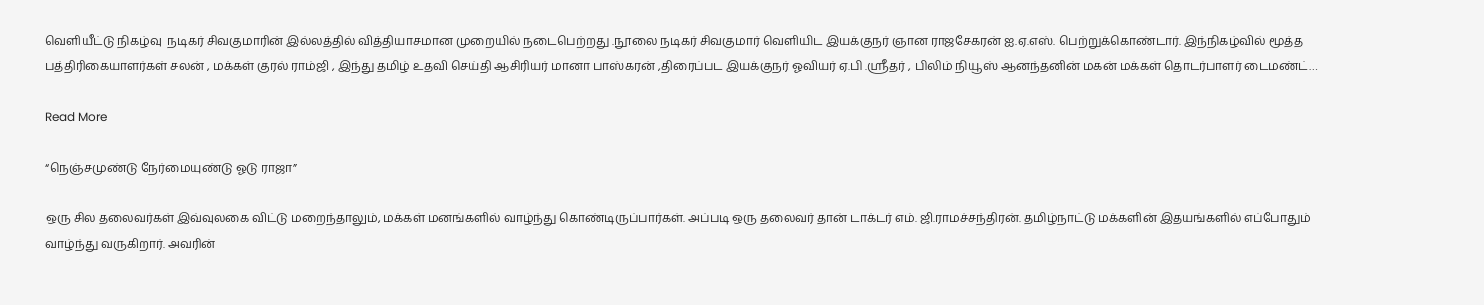வெளியீட்டு நிகழ்வு  நடிகர் சிவகுமாரின் இல்லத்தில் வித்தியாசமான முறையில் நடைபெற்றது .நூலை நடிகர் சிவகுமார் வெளியிட இயக்குநர் ஞான ராஜசேகரன் ஐ.ஏ.எஸ். பெற்றுக்கொண்டார். இந்நிகழ்வில் மூத்த பத்திரிகையாளர்கள் சலன் , மக்கள் குரல் ராம்ஜி , இந்து தமிழ் உதவி செய்தி ஆசிரியர் மானா பாஸ்கரன் ,திரைப்பட இயக்குநர் ஓவியர் ஏ.பி .ஸ்ரீதர் , பிலிம் நியூஸ் ஆனந்தனின் மகன் மக்கள் தொடர்பாளர் டைமண்ட்…

Read More

“நெஞ்சமுண்டு நேர்மையுண்டு ஓடு ராஜா”

ஒரு சில தலைவர்கள் இவ்வுலகை விட்டு மறைந்தாலும், மக்கள் மனங்களில் வாழ்ந்து கொண்டிருப்பார்கள். அப்படி ஒரு தலைவர் தான் டாக்டர் எம். ஜி.ராமச்சந்திரன். தமிழ்நாட்டு மக்களின் இதயங்களில் எப்போதும் வாழ்ந்து வருகிறார். அவரின்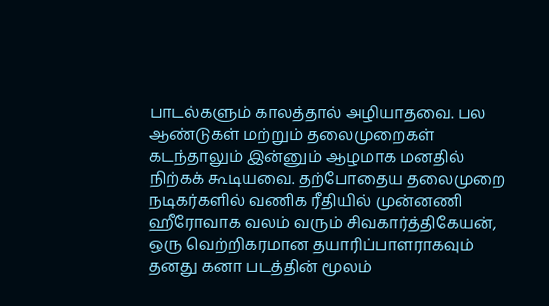பாடல்களும் காலத்தால் அழியாதவை. பல ஆண்டுகள் மற்றும் தலைமுறைகள் கடந்தாலும் இன்னும் ஆழமாக மனதில் நிற்கக் கூடியவை. தற்போதைய தலைமுறை நடிகர்களில் வணிக ரீதியில் முன்னணி ஹீரோவாக வலம் வரும் சிவகார்த்திகேயன், ஒரு வெற்றிகரமான தயாரிப்பாளராகவும் தனது கனா படத்தின் மூலம்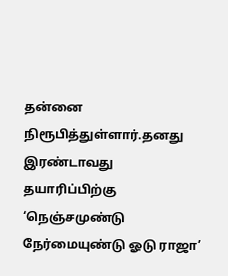தன்னை நிரூபித்துள்ளார்.தனது இரண்டாவது தயாரிப்பிற்கு ‘நெஞ்சமுண்டு நேர்மையுண்டு ஓடு ராஜா’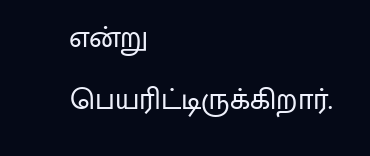என்று பெயரிட்டிருக்கிறார்.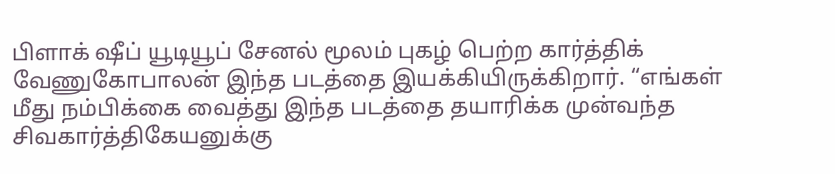பிளாக் ஷீப் யூடியூப் சேனல் மூலம் புகழ் பெற்ற கார்த்திக் வேணுகோபாலன் இந்த படத்தை இயக்கியிருக்கிறார். “எங்கள் மீது நம்பிக்கை வைத்து இந்த படத்தை தயாரிக்க முன்வந்த சிவகார்த்திகேயனுக்கு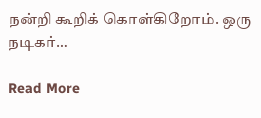நன்றி கூறிக் கொள்கிறோம். ஒரு நடிகர்…

Read More